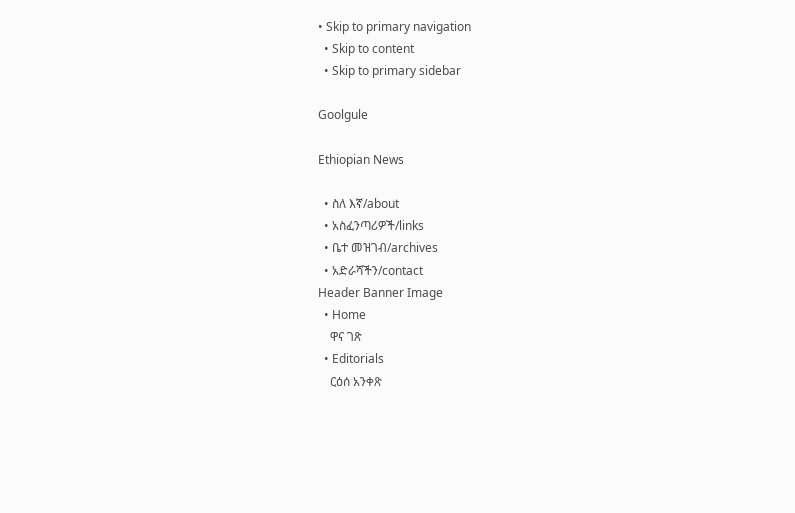• Skip to primary navigation
  • Skip to content
  • Skip to primary sidebar

Goolgule

Ethiopian News

  • ስለ እኛ/about
  • አስፈንጣሪዎች/links
  • ቤተ መዝገብ/archives
  • አድራሻችን/contact
Header Banner Image
  • Home
    ዋና ገጽ
  • Editorials
    ርዕሰ አንቀጽ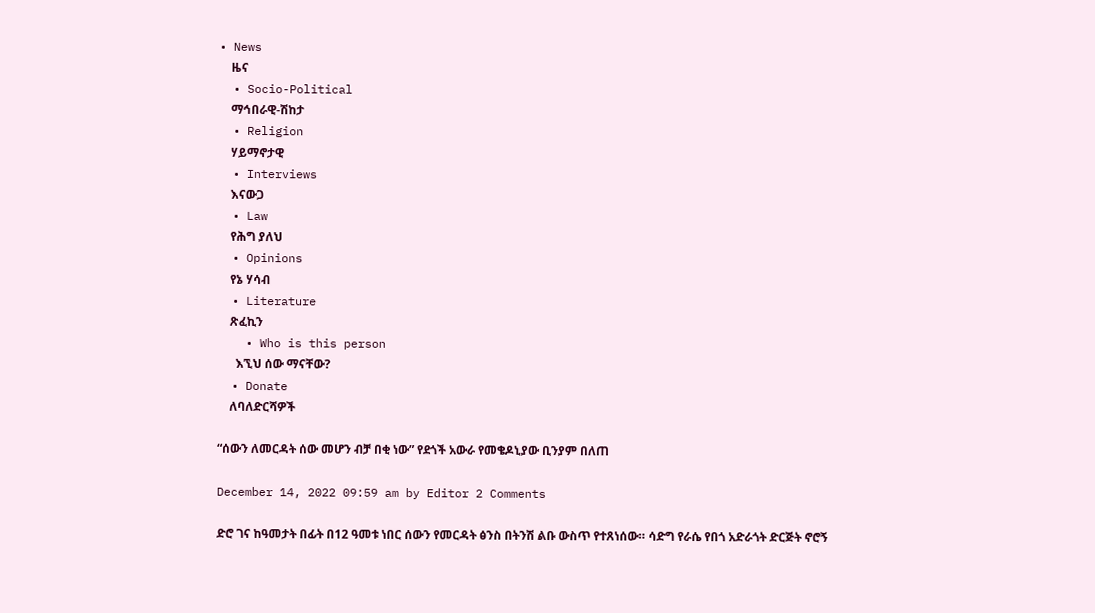• News
    ዜና
  • Socio-Political
    ማኅበራዊ-ሽከታ
  • Religion
    ሃይማኖታዊ
  • Interviews
    እናውጋ
  • Law
    የሕግ ያለህ
  • Opinions
    የኔ ሃሳብ
  • Literature
    ጽፈኪን
    • Who is this person
      እኚህ ሰው ማናቸው?
  • Donate
    ለባለድርሻዎች

“ሰውን ለመርዳት ሰው መሆን ብቻ በቂ ነው” የደጎች አውራ የመቄዶኒያው ቢንያም በለጠ

December 14, 2022 09:59 am by Editor 2 Comments

ድሮ ገና ከዓመታት በፊት በ12 ዓመቱ ነበር ሰውን የመርዳት ፅንስ በትንሽ ልቡ ውስጥ የተጸነሰው። ሳድግ የራሴ የበጎ አድራጎት ድርጅት ኖሮኝ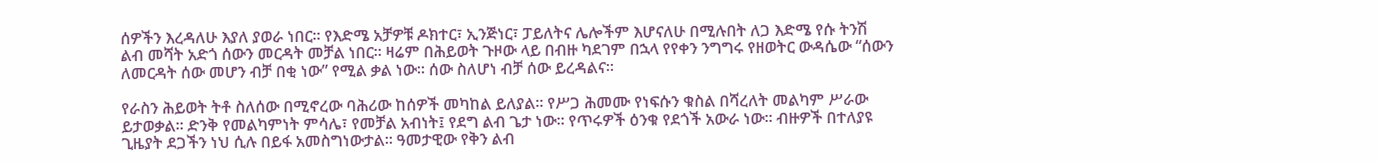ሰዎችን እረዳለሁ እያለ ያወራ ነበር። የእድሜ አቻዎቹ ዶክተር፣ ኢንጅነር፣ ፓይለትና ሌሎችም እሆናለሁ በሚሉበት ለጋ እድሜ የሱ ትንሽ ልብ መሻት አድጎ ሰውን መርዳት መቻል ነበር። ዛሬም በሕይወት ጉዞው ላይ በብዙ ካደገም በኋላ የየቀን ንግግሩ የዘወትር ውዳሴው “ሰውን ለመርዳት ሰው መሆን ብቻ በቂ ነው” የሚል ቃል ነው። ሰው ስለሆነ ብቻ ሰው ይረዳልና።

የራስን ሕይወት ትቶ ስለሰው በሚኖረው ባሕሪው ከሰዎች መካከል ይለያል። የሥጋ ሕመሙ የነፍሱን ቁስል በሻረለት መልካም ሥራው ይታወቃል። ድንቅ የመልካምነት ምሳሌ፣ የመቻል አብነት፤ የደግ ልብ ጌታ ነው። የጥሩዎች ዕንቁ የደጎች አውራ ነው። ብዙዎች በተለያዩ ጊዜያት ደጋችን ነህ ሲሉ በይፋ አመስግነውታል። ዓመታዊው የቅን ልብ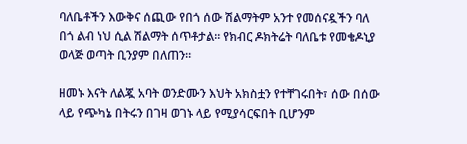ባለቤቶችን እውቅና ሰጪው የበጎ ሰው ሽልማትም አንተ የመሰናዷችን ባለ በጎ ልብ ነህ ሲል ሽልማት ሰጥቶታል። የክብር ዶክትሬት ባለቤቱ የመቄዶኒያ ወላጅ ወጣት ቢንያም በለጠን።

ዘመኑ እናት ለልጇ አባት ወንድሙን እህት አክስቷን የተቸገሩበት፣ ሰው በሰው ላይ የጭካኔ በትሩን በገዛ ወገኑ ላይ የሚያሳርፍበት ቢሆንም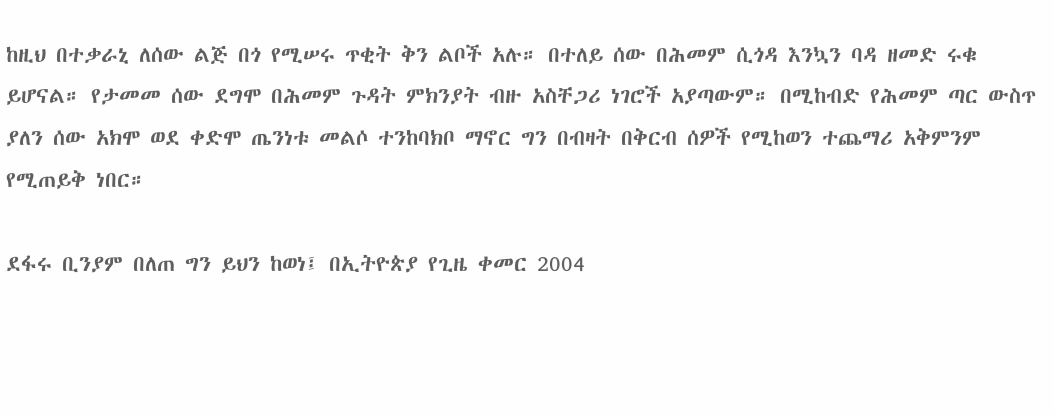ከዚህ በተቃራኒ ለሰው ልጅ በጎ የሚሠሩ ጥቂት ቅን ልቦች አሉ። በተለይ ሰው በሕመም ሲጎዳ እንኳን ባዳ ዘመድ ሩቁ ይሆናል። የታመመ ሰው ደግሞ በሕመም ጉዳት ምክንያት ብዙ አስቸጋሪ ነገሮች አያጣውም። በሚከብድ የሕመም ጣር ውስጥ ያለን ሰው አክሞ ወደ ቀድሞ ጤንነቱ መልሶ ተንከባክቦ ማኖር ግን በብዛት በቅርብ ሰዎች የሚከወን ተጨማሪ አቅምንም የሚጠይቅ ነበር።

ደፋሩ ቢንያም በለጠ ግን ይህን ከወነ፤ በኢትዮጵያ የጊዜ ቀመር 2004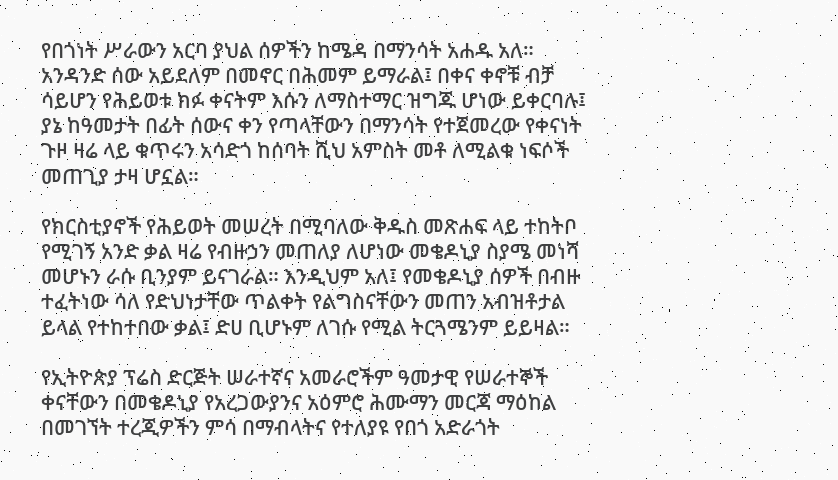የበጎነት ሥራውን አርባ ያህል ሰዎችን ከሜዳ በማንሳት አሐዱ አለ። አንዳንድ ሰው አይደለም በመኖር በሕመም ይማራል፤ በቀና ቀኖቹ ብቻ ሳይሆን የሕይወቱ ክፉ ቀናትም እሱን ለማስተማር ዝግጁ ሆነው ይቀርባሉ፤ ያኔ ከዓመታት በፊት ሰውና ቀን የጣላቸውን በማንሳት የተጀመረው የቀናነት ጉዞ ዛሬ ላይ ቁጥሩን አሳድጎ ከሰባት ሺህ አምስት መቶ ለሚልቁ ነፍሶች መጠጊያ ታዛ ሆኗል።

የክርስቲያኖች የሕይወት መሠረት በሚባለው ቅዱስ መጽሐፍ ላይ ተከትቦ የሚገኝ አንድ ቃል ዛሬ የብዙኃን መጠለያ ለሆነው መቄዶኒያ ስያሜ መነሻ መሆኑን ራሱ ቢንያም ይናገራል። እንዲህም አለ፤ የመቄዶኒያ ሰዎች በብዙ ተፈትነው ሳለ የድህነታቸው ጥልቀት የልግስናቸውን መጠን አብዝቶታል ይላል የተከተበው ቃል፤ ድሀ ቢሆኑም ለገሱ የሚል ትርጓሜንም ይይዛል።

የኢትዮጵያ ፕሬስ ድርጅት ሠራተኛና አመራሮችም ዓመታዊ የሠራተኞች ቀናቸውን በመቄዶኒያ የአረጋውያንና አዕምሮ ሕሙማን መርጃ ማዕከል በመገኘት ተረጂዎችን ምሳ በማብላትና የተለያዩ የበጎ አድራጎት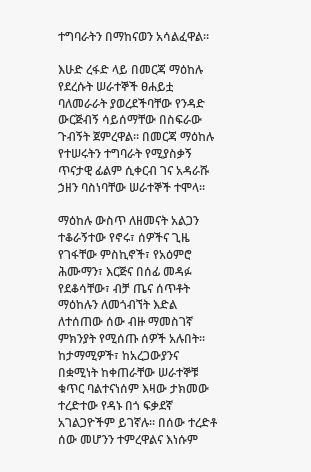ተግባራትን በማከናወን አሳልፈዋል።

እሁድ ረፋድ ላይ በመርጃ ማዕከሉ የደረሱት ሠራተኞች ፀሐይቷ ባለመራራት ያወረደችባቸው የንዳድ ውርጅብኝ ሳይሰማቸው በስፍራው ጉብኝት ጀምረዋል። በመርጃ ማዕከሉ የተሠሩትን ተግባራት የሚያስቃኝ ጥናታዊ ፊልም ሲቀርብ ገና አዳራሹ ኃዘን ባስነባቸው ሠራተኞች ተሞላ።

ማዕከሉ ውስጥ ለዘመናት አልጋን ተቆራኝተው የኖሩ፣ ሰዎችና ጊዜ የገፋቸው ምስኪኖች፣ የአዕምሮ ሕሙማን፣ እርጅና በሰፊ መዳፉ የደቆሳቸው፣ ብቻ ጤና ሰጥቶት ማዕከሉን ለመጎብኘት እድል ለተሰጠው ሰው ብዙ ማመስገኛ ምክንያት የሚሰጡ ሰዎች አሉበት። ከታማሚዎች፣ ከአረጋውያንና በቋሚነት ከቀጠራቸው ሠራተኞቹ ቁጥር ባልተናነሰም እዛው ታክመው ተረድተው የዳኑ በጎ ፍቃደኛ አገልጋዮችም ይገኛሉ። በሰው ተረድቶ ሰው መሆንን ተምረዋልና እነሱም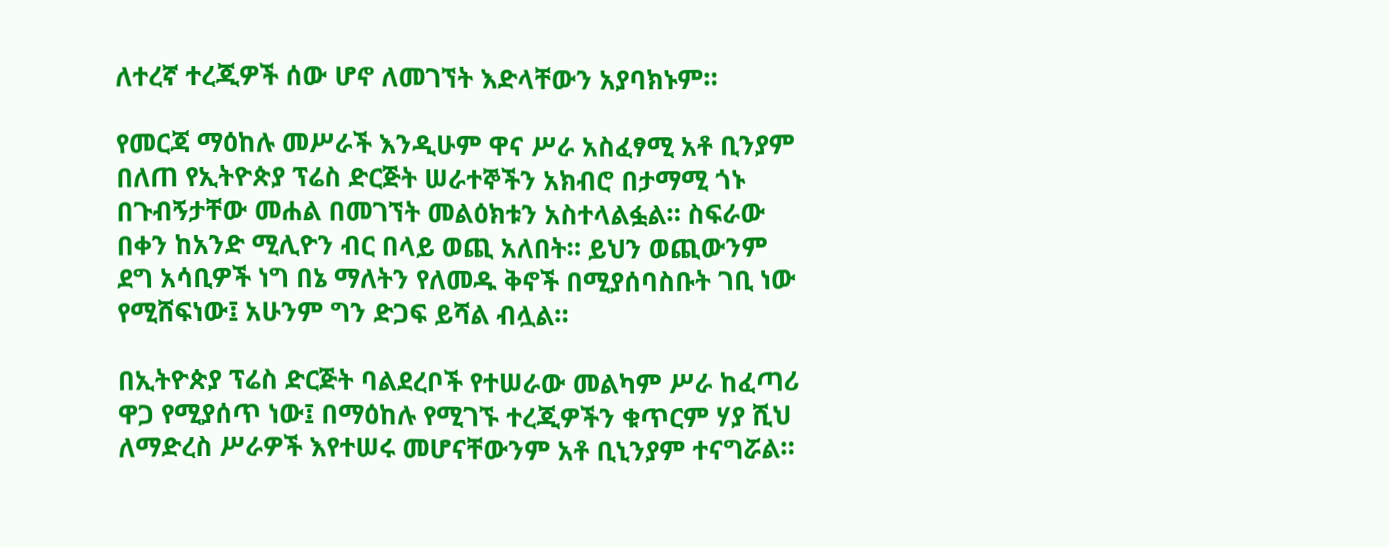ለተረኛ ተረጂዎች ሰው ሆኖ ለመገኘት እድላቸውን አያባክኑም።

የመርጃ ማዕከሉ መሥራች እንዲሁም ዋና ሥራ አስፈፃሚ አቶ ቢንያም በለጠ የኢትዮጵያ ፕሬስ ድርጅት ሠራተኞችን አክብሮ በታማሚ ጎኑ በጉብኝታቸው መሐል በመገኘት መልዕክቱን አስተላልፏል። ስፍራው በቀን ከአንድ ሚሊዮን ብር በላይ ወጪ አለበት። ይህን ወጪውንም ደግ አሳቢዎች ነግ በኔ ማለትን የለመዱ ቅኖች በሚያሰባስቡት ገቢ ነው የሚሸፍነው፤ አሁንም ግን ድጋፍ ይሻል ብሏል።

በኢትዮጵያ ፕሬስ ድርጅት ባልደረቦች የተሠራው መልካም ሥራ ከፈጣሪ ዋጋ የሚያሰጥ ነው፤ በማዕከሉ የሚገኙ ተረጂዎችን ቁጥርም ሃያ ሺህ ለማድረስ ሥራዎች እየተሠሩ መሆናቸውንም አቶ ቢኒንያም ተናግሯል።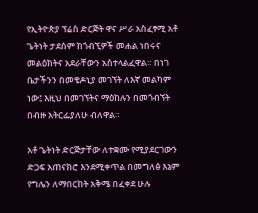የኢትዮጵያ ፕሬስ ድርጅት ዋና ሥራ አስፈፃሚ አቶ ጌትነት ታደሰም ከጎብኚዎች መሐል ነበሩና መልዕክትና አደራቸውን አስተላልፈዋል። በነገ ቤታችንን በመቄዶኒያ መገኘት ለእኛ መልካም ነው፤ እዚህ በመገኘትና ማዕከሉን በመጎብኘት በብዙ አትርፌያለሁ ብለዋል።

አቶ ጌትነት ድርጅታቸው ለተቋሙ የሚያደርገውን ድጋፍ አጠናክሮ እንደሚቀጥል በመግለፅ እኔም የግሌን ለማበርከት አቅሜ በፈቀደ ሁሉ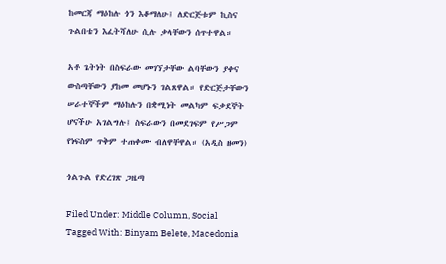ከመርጃ ማዕከሉ ጎን እቆማለሁ፤ ለድርጅቱም ኪስና ጉልበቴን እፈትሻለሁ ሲሉ ቃላቸውን ሰጥተዋል።

አቶ ጌትነት በስፍራው መገኘታቸው ልባቸውን ያቀና ውስጣቸውን ያከመ መሆኑን ገልጸዋል። የድርጅታቸውን ሠራተኞችም ማዕከሉን በቋሚነት መልካም ፍቃደኞት ሆናችሁ አገልግሉ፤ ስፍራውን በመደገፍም የሥጋም የነፍስም ጥቅም ተጠቀሙ ብለዋቸዋል። (አዲስ ዘመን)

ጎልጉል የድረገጽ ጋዜጣ

Filed Under: Middle Column, Social Tagged With: Binyam Belete, Macedonia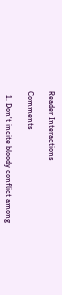Reader Interactions

Comments

  1. Don't incite bloody conflict among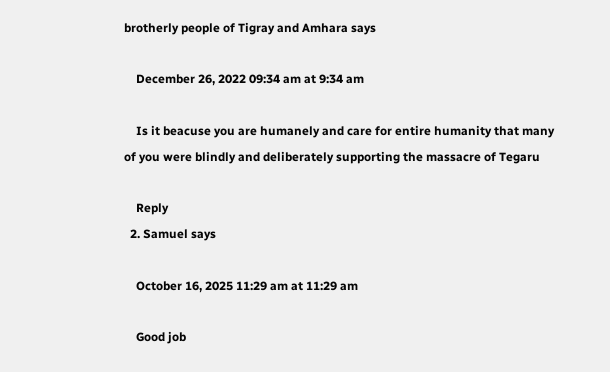brotherly people of Tigray and Amhara says

    December 26, 2022 09:34 am at 9:34 am

    Is it beacuse you are humanely and care for entire humanity that many of you were blindly and deliberately supporting the massacre of Tegaru

    Reply
  2. Samuel says

    October 16, 2025 11:29 am at 11:29 am

    Good job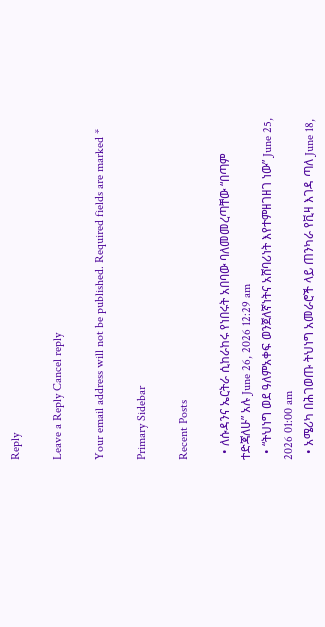Reply

Leave a Reply Cancel reply

Your email address will not be published. Required fields are marked *

Primary Sidebar

Recent Posts

  • ለሱዳንና ኤርትራ ሲከራከሩ የነበሩት አበባው ባለመመረጣቸው “በጣም ተድጃለሁ” አሉ June 26, 2026 12:29 am
  • “ትህነግ ወደ ዓለምአቀፍ ወንጀለኛነትና አሸባሪነት እየተምዘገዘገ ነው” June 25, 2026 01:00 am
  • አሜሪካ በሕገወጡ ትህነግ አመራሮች ላይ ጠንካራ የቪዛ እገዳ ጣለ June 18,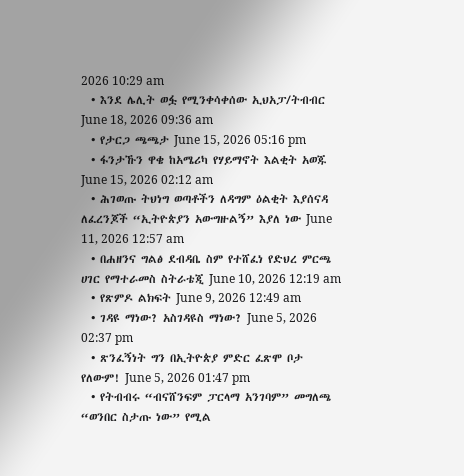2026 10:29 am
  • እንደ ሌሊት ወፏ የሚንቀሳቀሰው ኢህአፓ/ትብብር   June 18, 2026 09:36 am
  • የታርጋ ጫጫታ June 15, 2026 05:16 pm
  • ፋንታኹን ዋቄ ከአሜሪካ የሃይማኖት እልቂት አወጁ June 15, 2026 02:12 am
  • ሕገወጡ ትህነግ ወጣቶችን ለዳግም ዕልቂት እያሰናዳ ለፈረንጆች “ኢትዮጵያን አውግዙልኝ” እያለ ነው June 11, 2026 12:57 am
  • በሐዘንና ግልፅ ደብዳቤ ስም የተሸፈነ የድህረ ምርጫ ሀገር የማተራመስ ስትራቴጂ June 10, 2026 12:19 am
  • የጽምዶ ልክፍት June 9, 2026 12:49 am
  • ገዳዩ ማነው? አስገዳዩስ ማነው? June 5, 2026 02:37 pm
  • ጽንፈኝነት ግን በኢትዮጵያ ምድር ፈጽሞ ቦታ የለውም! June 5, 2026 01:47 pm
  • የትብብሩ “ብናሸንፍም ፓርላማ አንገባም” መግለጫ “ወንበር ስታጡ ነው” የሚል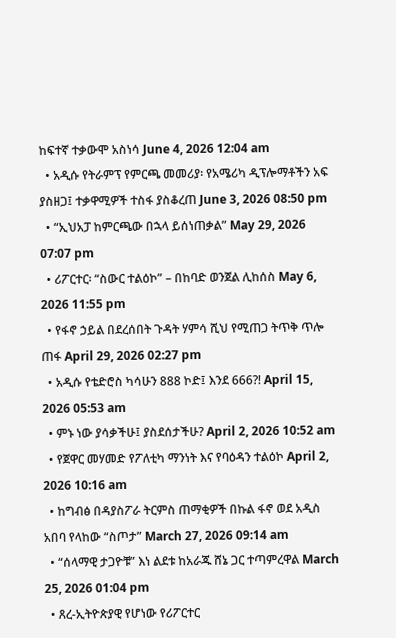ከፍተኛ ተቃውሞ አስነሳ June 4, 2026 12:04 am
  • አዲሱ የትራምፕ የምርጫ መመሪያ፡ የአሜሪካ ዲፕሎማቶችን አፍ ያስዘጋ፤ ተቃዋሚዎች ተስፋ ያስቆረጠ June 3, 2026 08:50 pm
  • “ኢህአፓ ከምርጫው በኋላ ይሰነጠቃል” May 29, 2026 07:07 pm
  • ሪፖርተር፡ “ስውር ተልዕኮ” – በከባድ ወንጀል ሊከሰስ May 6, 2026 11:55 pm
  • የፋኖ ኃይል በደረሰበት ጉዳት ሃምሳ ሺህ የሚጠጋ ትጥቅ ጥሎ ጠፋ April 29, 2026 02:27 pm
  • አዲሱ የቴድሮስ ካሳሁን 888 ኮድ፤ እንደ 666?! April 15, 2026 05:53 am
  • ምኑ ነው ያሳቃችሁ፤ ያስደሰታችሁ? April 2, 2026 10:52 am
  • የጀዋር መሃመድ የፖለቲካ ማንነት እና የባዕዳን ተልዕኮ April 2, 2026 10:16 am
  • ከግብፅ በዳያስፖራ ትርምስ ጠማቂዎች በኩል ፋኖ ወደ አዲስ አበባ የላከው “ስጦታ” March 27, 2026 09:14 am
  • “ሰላማዊ ታጋዮቹ” እነ ልደቱ ከአራጁ ሸኔ ጋር ተጣምረዋል March 25, 2026 01:04 pm
  • ጸረ-ኢትዮጵያዊ የሆነው የሪፖርተር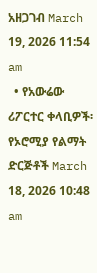አዘጋገብ March 19, 2026 11:54 am
  • የአውሬው ሪፖርተር ቀላቢዎች፡ የኦሮሚያ የልማት ድርጅቶች March 18, 2026 10:48 am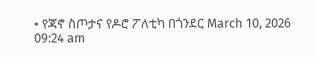• የጃኖ ስጦታና የዶሮ ፖለቲካ በጎንደር March 10, 2026 09:24 am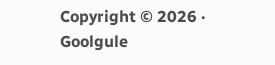Copyright © 2026 · Goolgule